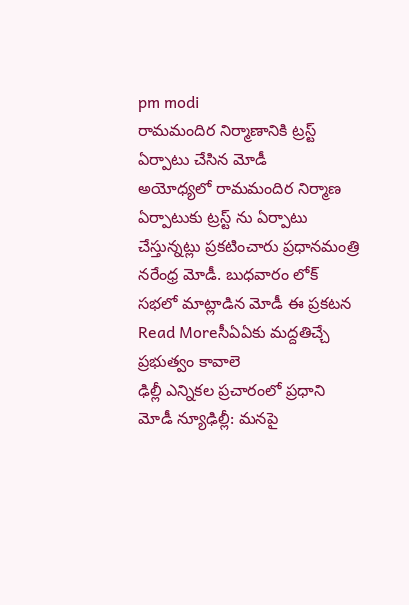pm modi
రామమందిర నిర్మాణానికి ట్రస్ట్ ఏర్పాటు చేసిన మోడీ
అయోధ్యలో రామమందిర నిర్మాణ ఏర్పాటుకు ట్రస్ట్ ను ఏర్పాటు చేస్తున్నట్లు ప్రకటించారు ప్రధానమంత్రి నరేంధ్ర మోడీ. బుధవారం లోక్ సభలో మాట్లాడిన మోడీ ఈ ప్రకటన
Read Moreసీఏఏకు మద్దతిచ్చే ప్రభుత్వం కావాలె
ఢిల్లీ ఎన్నికల ప్రచారంలో ప్రధాని మోడీ న్యూఢిల్లీ: మనపై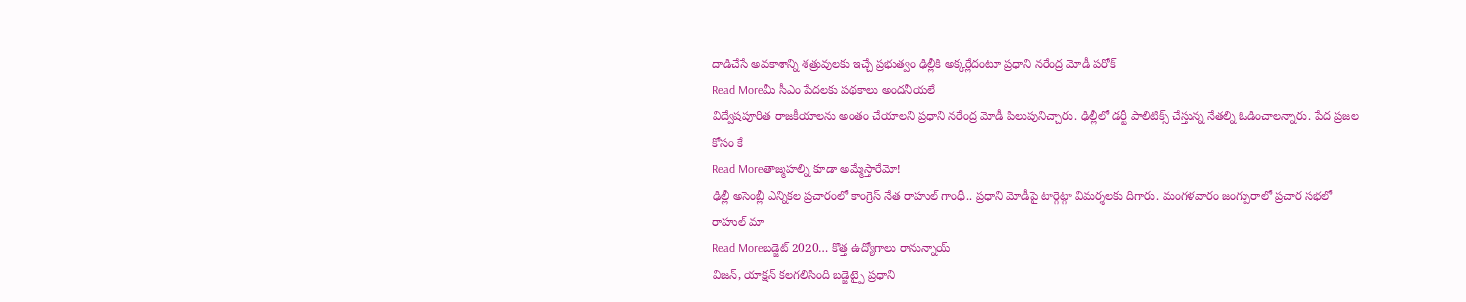దాడిచేసే అవకాశాన్ని శత్రువులకు ఇచ్చే ప్రభుత్వం ఢిల్లీకి అక్కర్లేదంటూ ప్రధాని నరేంద్ర మోడీ పరోక్
Read Moreమీ సీఎం పేదలకు పథకాలు అందనీయలే
విద్వేషపూరిత రాజకీయాలను అంతం చేయాలని ప్రధాని నరేంద్ర మోడీ పిలుపునిచ్చారు. ఢిల్లీలో డర్టీ పాలిటిక్స్ చేస్తున్న నేతల్ని ఓడించాలన్నారు. పేద ప్రజల కోసం కే
Read Moreతాజ్మహల్ని కూడా అమ్మేస్తారేమో!
ఢిల్లీ అసెంబ్లీ ఎన్నికల ప్రచారంలో కాంగ్రెస్ నేత రాహుల్ గాంధీ.. ప్రధాని మోడీపై టార్గెట్గా విమర్శలకు దిగారు. మంగళవారం జంగ్పురాలో ప్రచార సభలో రాహుల్ మా
Read Moreబడ్జెట్ 2020… కొత్త ఉద్యోగాలు రానున్నాయ్
విజన్, యాక్షన్ కలగలిసింది బడ్జెట్పై ప్రధాని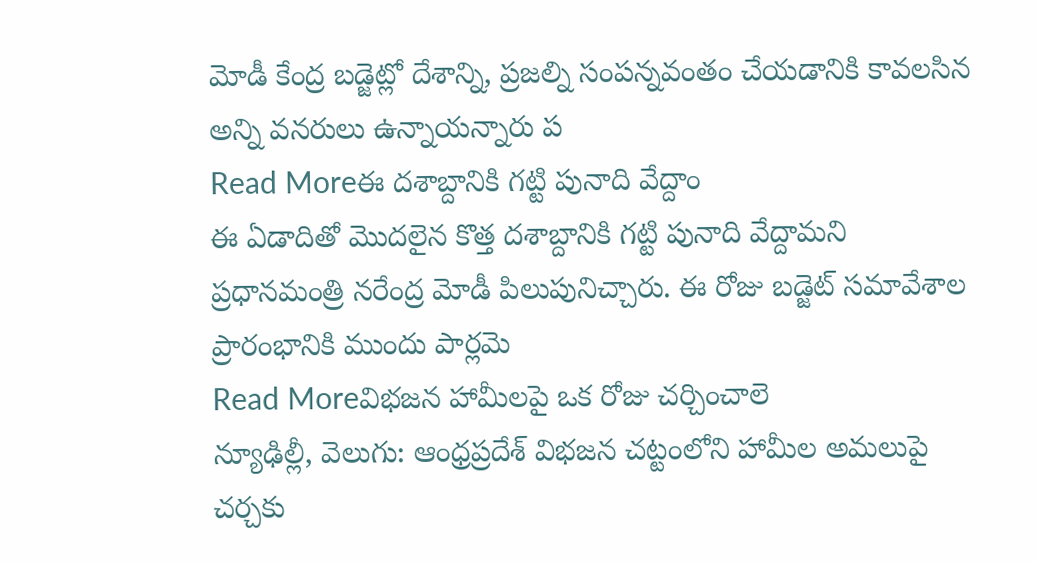మోడీ కేంద్ర బడ్జెట్లో దేశాన్ని, ప్రజల్ని సంపన్నవంతం చేయడానికి కావలసిన అన్ని వనరులు ఉన్నాయన్నారు ప
Read Moreఈ దశాబ్దానికి గట్టి పునాది వేద్దాం
ఈ ఏడాదితో మొదలైన కొత్త దశాబ్దానికి గట్టి పునాది వేద్దామని ప్రధానమంత్రి నరేంద్ర మోడీ పిలుపునిచ్చారు. ఈ రోజు బడ్జెట్ సమావేశాల ప్రారంభానికి ముందు పార్లమె
Read Moreవిభజన హామీలపై ఒక రోజు చర్చించాలె
న్యూఢిల్లీ, వెలుగు: ఆంధ్రప్రదేశ్ విభజన చట్టంలోని హామీల అమలుపై చర్చకు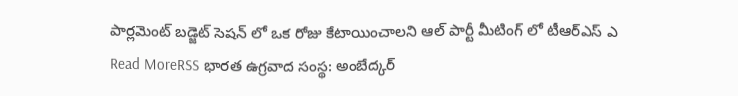పార్లమెంట్ బడ్జెట్ సెషన్ లో ఒక రోజు కేటాయించాలని ఆల్ పార్టీ మీటింగ్ లో టీఆర్ఎస్ ఎ
Read MoreRSS భారత ఉగ్రవాద సంస్థ: అంబేద్కర్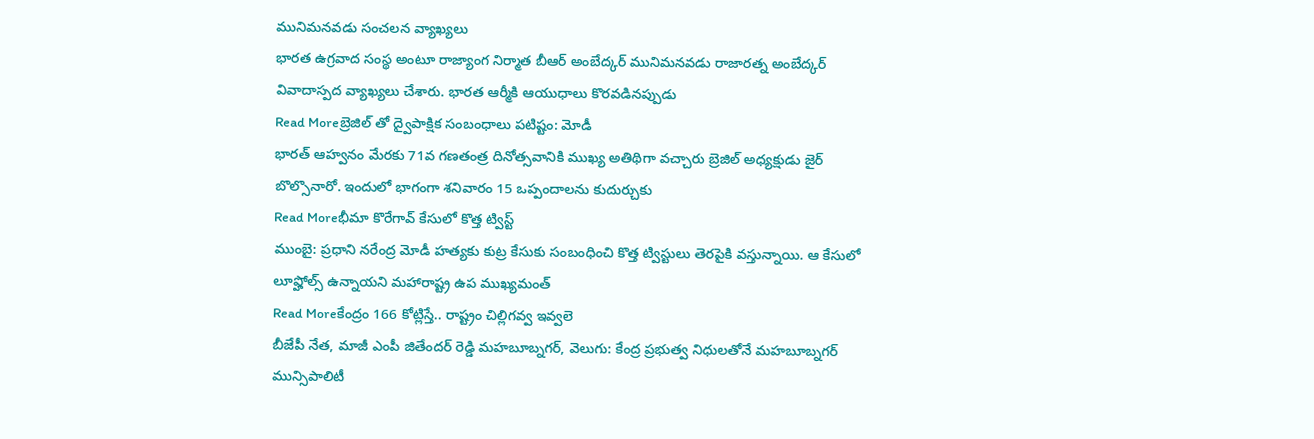మునిమనవడు సంచలన వ్యాఖ్యలు
భారత ఉగ్రవాద సంస్థ అంటూ రాజ్యాంగ నిర్మాత బీఆర్ అంబేద్కర్ మునిమనవడు రాజారత్న అంబేద్కర్ వివాదాస్పద వ్యాఖ్యలు చేశారు. భారత ఆర్మీకి ఆయుధాలు కొరవడినప్పుడు
Read Moreబ్రెజిల్ తో ద్వైపాక్షిక సంబంధాలు పటిష్టం: మోడీ
భారత్ ఆహ్వనం మేరకు 71వ గణతంత్ర దినోత్సవానికి ముఖ్య అతిథిగా వచ్చారు బ్రెజిల్ అధ్యక్షుడు జైర్ బొల్సొనారో. ఇందులో భాగంగా శనివారం 15 ఒప్పందాలను కుదుర్చుకు
Read Moreభీమా కొరేగావ్ కేసులో కొత్త ట్విస్ట్
ముంబై: ప్రధాని నరేంద్ర మోడీ హత్యకు కుట్ర కేసుకు సంబంధించి కొత్త ట్విస్టులు తెరపైకి వస్తున్నాయి. ఆ కేసులో లూప్హోల్స్ ఉన్నాయని మహారాష్ట్ర ఉప ముఖ్యమంత్
Read Moreకేంద్రం 166 కోట్లిస్తే.. రాష్ట్రం చిల్లిగవ్వ ఇవ్వలె
బీజేపీ నేత, మాజీ ఎంపీ జితేందర్ రెడ్డి మహబూబ్నగర్, వెలుగు: కేంద్ర ప్రభుత్వ నిధులతోనే మహబూబ్నగర్ మున్సిపాలిటీ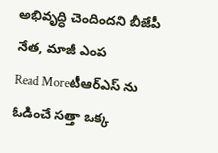అభివృద్ధి చెందిందని బీజేపీ నేత, మాజీ ఎంప
Read Moreటీఆర్ఎస్ ను ఓడించే సత్తా ఒక్క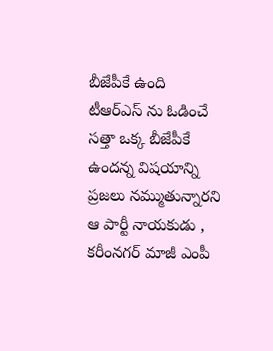బీజేపీకే ఉంది
టీఆర్ఎస్ ను ఓడించే సత్తా ఒక్క బీజేపీకే ఉందన్న విషయాన్ని ప్రజలు నమ్ముతున్నారని ఆ పార్టీ నాయకుడు , కరీంనగర్ మాజీ ఎంపీ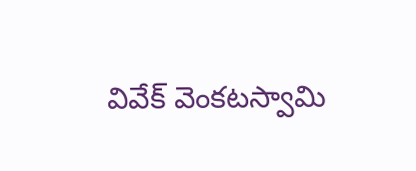వివేక్ వెంకటస్వామి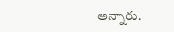అన్నారు.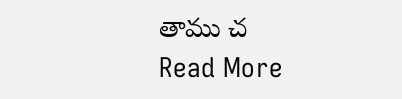తాము చ
Read More